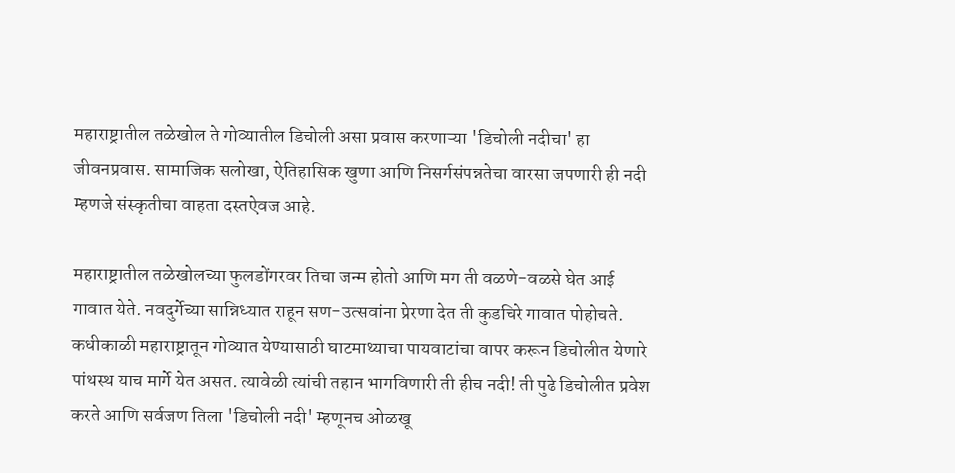महाराष्ट्रातील तळेखोल ते गोव्यातील डिचोली असा प्रवास करणाऱ्या 'डिचोली नदीचा' हा जीवनप्रवास. सामाजिक सलोखा, ऐतिहासिक खुणा आणि निसर्गसंपन्नतेचा वारसा जपणारी ही नदी म्हणजे संस्कृतीचा वाहता दस्तऐवज आहे.

महाराष्ट्रातील तळेखोलच्या फुलडोंगरवर तिचा जन्म होतो आणि मग ती वळणे-वळसे घेत आई गावात येते. नवदुर्गेच्या सान्निध्यात राहून सण-उत्सवांना प्रेरणा देत ती कुडचिरे गावात पोहोचते. कधीकाळी महाराष्ट्रातून गोव्यात येण्यासाठी घाटमाथ्याचा पायवाटांचा वापर करून डिचोलीत येणारे पांथस्थ याच मार्गे येत असत. त्यावेळी त्यांची तहान भागविणारी ती हीच नदी! ती पुढे डिचोलीत प्रवेश करते आणि सर्वजण तिला 'डिचोली नदी' म्हणूनच ओळखू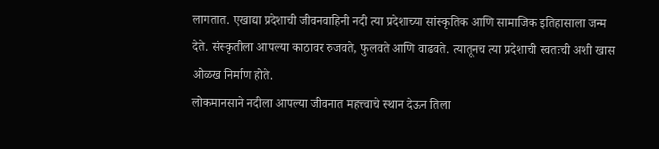लागतात. एखाद्या प्रदेशाची जीवनवाहिनी नदी त्या प्रदेशाच्या सांस्कृतिक आणि सामाजिक इतिहासाला जन्म देते. संस्कृतीला आपल्या काठावर रुजवते, फुलवते आणि वाढवते. त्यातूनच त्या प्रदेशाची स्वतःची अशी खास ओळख निर्माण होते.
लोकमानसाने नदीला आपल्या जीवनात महत्त्वाचे स्थान देऊन तिला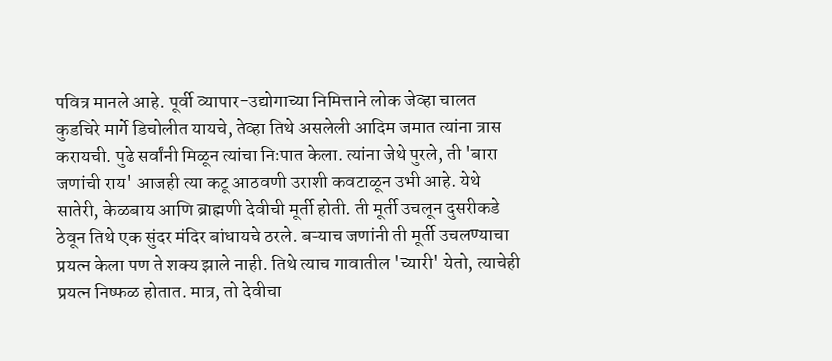पवित्र मानले आहे. पूर्वी व्यापार-उद्योगाच्या निमित्ताने लोक जेव्हा चालत कुडचिरे मार्गे डिचोलीत यायचे, तेव्हा तिथे असलेली आदिम जमात त्यांना त्रास करायची. पुढे सर्वांनी मिळून त्यांचा निःपात केला. त्यांना जेथे पुरले, ती 'बारा जणांची राय' आजही त्या कटू आठवणी उराशी कवटाळून उभी आहे. येथे सातेरी, केळबाय आणि ब्राह्मणी देवीची मूर्ती होती. ती मूर्ती उचलून दुसरीकडे ठेवून तिथे एक सुंदर मंदिर बांधायचे ठरले. बऱ्याच जणांनी ती मूर्ती उचलण्याचा प्रयत्न केला पण ते शक्य झाले नाही. तिथे त्याच गावातील 'च्यारी' येतो, त्याचेही प्रयत्न निष्फळ होतात. मात्र, तो देवीचा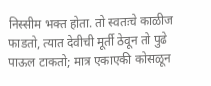निस्सीम भक्त होता. तो स्वतःचे काळीज फाडतो, त्यात देवीची मूर्ती ठेवून तो पुढे पाऊल टाकतो; मात्र एकाएकी कोसळून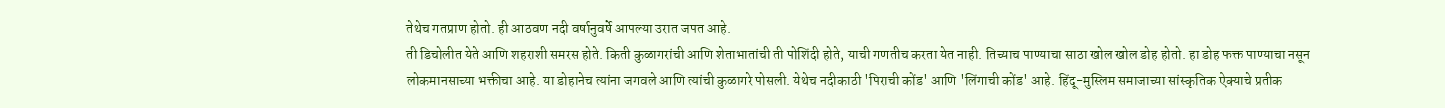तेथेच गतप्राण होतो. ही आठवण नदी वर्षानुवर्षे आपल्या उरात जपत आहे.
ती डिचोलीत येते आणि शहराशी समरस होते. किती कुळागरांची आणि शेताभातांची ती पोशिंदी होते, याची गणतीच करता येत नाही. तिच्याच पाण्याचा साठा खोल खोल डोह होतो. हा डोह फक्त पाण्याचा नसून लोकमानसाच्या भक्तीचा आहे. या डोहानेच त्यांना जगवले आणि त्यांची कुळागरे पोसली. येथेच नदीकाठी 'पिराची कोंड' आणि 'लिंगाची कोंड' आहे. हिंदू-मुस्लिम समाजाच्या सांस्कृतिक ऐक्याचे प्रतीक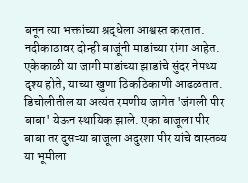बनून त्या भक्तांच्या श्रद्धेला आश्वस्त करतात.
नदीकाठावर दोन्ही बाजूंनी माडांच्या रांगा आहेत. एकेकाळी या जागी माडांच्या झाडांचे सुंदर नेपथ्य दृश्य होते, याच्या खुणा ठिकठिकाणी आढळतात. डिचोलीतील या अत्यंत रमणीय जागेत 'जंगली पीर बाबा' येऊन स्थायिक झाले. एका बाजूला पीर बाबा तर दुसऱ्या बाजूला अदुरशा पीर यांचे वास्तव्य या भूमीला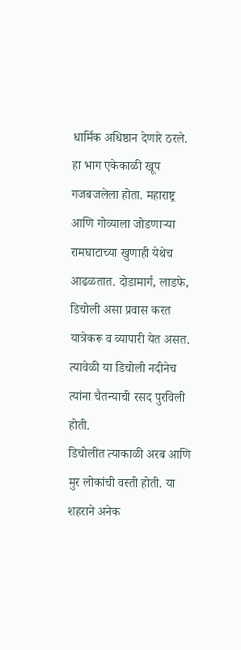धार्मिक अधिष्ठान देणारे ठरले. हा भाग एकेकाळी खूप गजबजलेला होता. महाराष्ट्र आणि गोव्याला जोडणाऱ्या रामघाटाच्या खुणाही येथेच आढळतात. दोडामार्ग, लाडफे, डिचोली असा प्रवास करत यात्रेकरू व व्यापारी येत असत. त्यावेळी या डिचोली नदीनेच त्यांना चैतन्याची रसद पुरविली होती.
डिचोलीत त्याकाळी अरब आणि मुर लोकांची वस्ती होती. या शहराने अनेक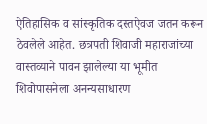ऐतिहासिक व सांस्कृतिक दस्तऐवज जतन करून ठेवलेले आहेत. छत्रपती शिवाजी महाराजांच्या वास्तव्याने पावन झालेल्या या भूमीत शिवोपासनेला अनन्यसाधारण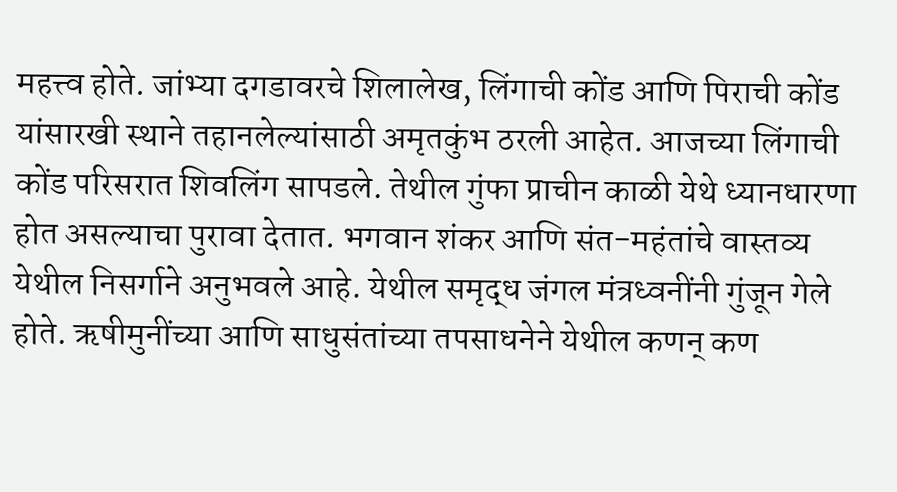महत्त्व होते. जांभ्या दगडावरचे शिलालेख, लिंगाची कोंड आणि पिराची कोंड यांसारखी स्थाने तहानलेल्यांसाठी अमृतकुंभ ठरली आहेत. आजच्या लिंगाची कोंड परिसरात शिवलिंग सापडले. तेथील गुंफा प्राचीन काळी येथे ध्यानधारणा होत असल्याचा पुरावा देतात. भगवान शंकर आणि संत-महंतांचे वास्तव्य येथील निसर्गाने अनुभवले आहे. येथील समृद्ध जंगल मंत्रध्वनींनी गुंजून गेले होते. ऋषीमुनींच्या आणि साधुसंतांच्या तपसाधनेने येथील कणन् कण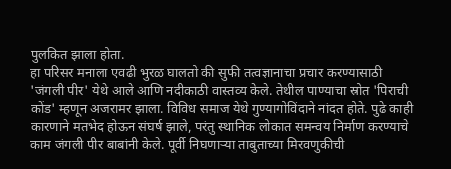पुलकित झाला होता.
हा परिसर मनाला एवढी भुरळ घालतो की सुफी तत्वज्ञानाचा प्रचार करण्यासाठी 'जंगली पीर' येथे आले आणि नदीकाठी वास्तव्य केले. तेथील पाण्याचा स्रोत 'पिराची कोंड' म्हणून अजरामर झाला. विविध समाज येथे गुण्यागोविंदाने नांदत होते. पुढे काही कारणाने मतभेद होऊन संघर्ष झाले, परंतु स्थानिक लोकात समन्वय निर्माण करण्याचे काम जंगली पीर बाबांनी केले. पूर्वी निघणाऱ्या ताबुताच्या मिरवणुकीची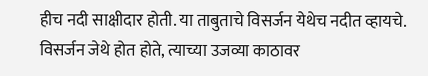हीच नदी साक्षीदार होती. या ताबुताचे विसर्जन येथेच नदीत व्हायचे. विसर्जन जेथे होत होते, त्याच्या उजव्या काठावर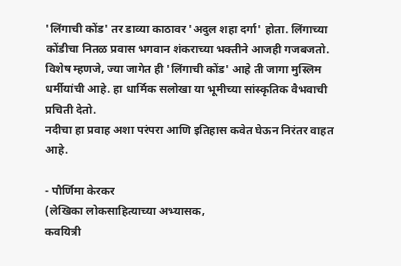'लिंगाची कोंड' तर डाव्या काठावर 'अदुल शहा दर्गा' होता. लिंगाच्या कोंडीचा नितळ प्रवास भगवान शंकराच्या भक्तीने आजही गजबजतो. विशेष म्हणजे, ज्या जागेत ही 'लिंगाची कोंड' आहे ती जागा मुस्लिम धर्मीयांची आहे. हा धार्मिक सलोखा या भूमीच्या सांस्कृतिक वैभवाची प्रचिती देतो.
नदीचा हा प्रवाह अशा परंपरा आणि इतिहास कवेत घेऊन निरंतर वाहत आहे.

- पौर्णिमा केरकर
(लेखिका लोकसाहित्याच्या अभ्यासक,
कवयित्री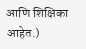आणि शिक्षिका आहेत.)